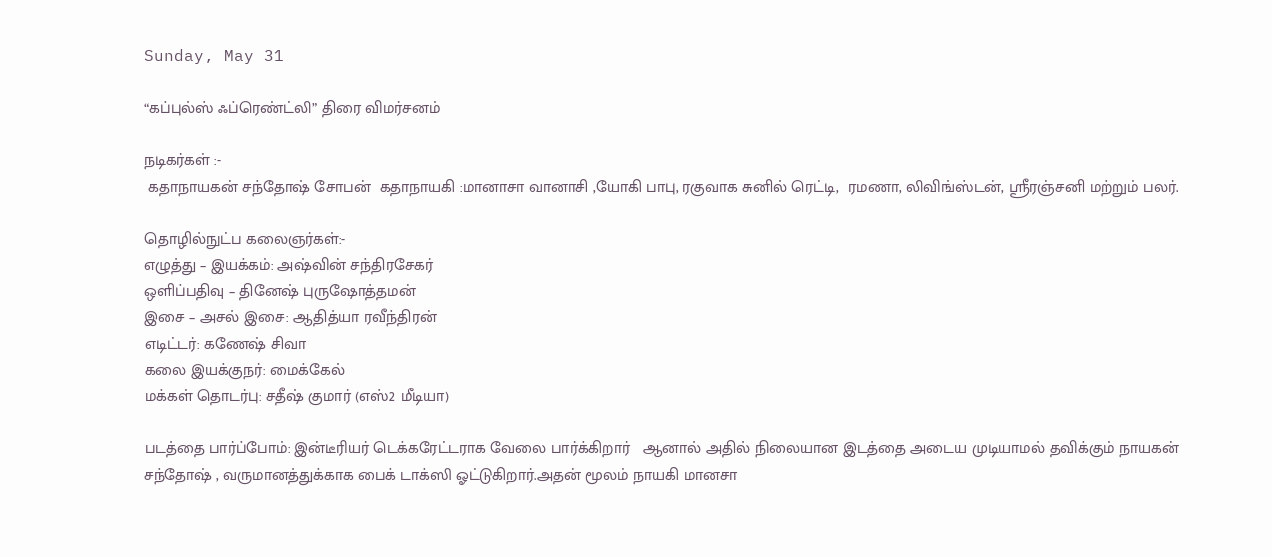Sunday, May 31

“கப்புல்ஸ் ஃப்ரெண்ட்லி” திரை விமர்சனம்

நடிகர்கள் :-
 கதாநாயகன் சந்தோஷ் சோபன்  கதாநாயகி :மானாசா வானாசி ,யோகி பாபு, ரகுவாக சுனில் ரெட்டி,  ரமணா, லிவிங்ஸ்டன், ஸ்ரீரஞ்சனி மற்றும் பலர்.

தொழில்நுட்ப கலைஞர்கள்:-
எழுத்து – இயக்கம்: அஷ்வின் சந்திரசேகர்
ஒளிப்பதிவு – தினேஷ் புருஷோத்தமன்
இசை – அசல் இசை: ஆதித்யா ரவீந்திரன்
எடிட்டர்: கணேஷ் சிவா
கலை இயக்குநர்: மைக்கேல்
மக்கள் தொடர்பு: சதீஷ் குமார் (எஸ்2 மீடியா)

படத்தை பார்ப்போம்: இன்டீரியர் டெக்கரேட்டராக வேலை பார்க்கிறார்   ஆனால் அதில் நிலையான இடத்தை அடைய முடியாமல் தவிக்கும் நாயகன் சந்தோஷ் , வருமானத்துக்காக பைக் டாக்ஸி ஓட்டுகிறார்.அதன் மூலம் நாயகி மானசா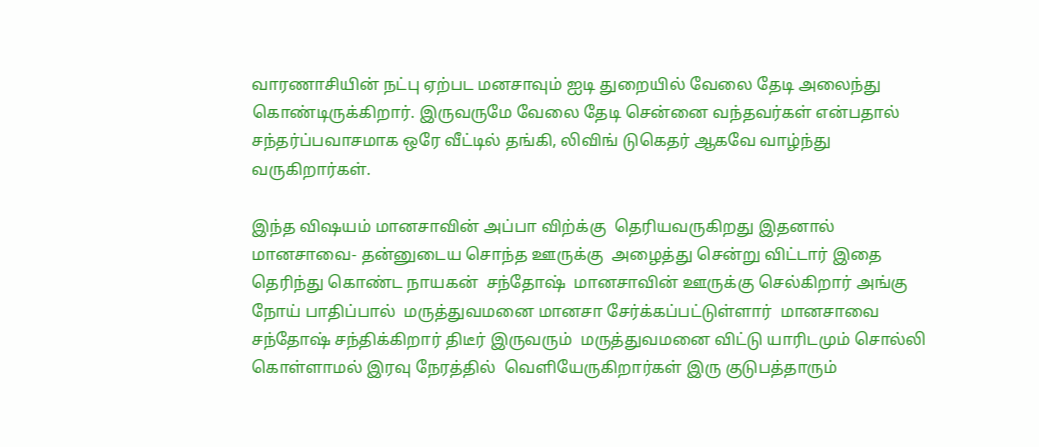வாரணாசியின் நட்பு ஏற்பட மனசாவும் ஐடி துறையில் வேலை தேடி அலைந்து கொண்டிருக்கிறார். இருவருமே வேலை தேடி சென்னை வந்தவர்கள் என்பதால் சந்தர்ப்பவாசமாக ஒரே வீட்டில் தங்கி, லிவிங் டுகெதர் ஆகவே வாழ்ந்து வருகிறார்கள்.

இந்த விஷயம் மானசாவின் அப்பா விற்க்கு  தெரியவருகிறது இதனால்  மானசாவை- தன்னுடைய சொந்த ஊருக்கு  அழைத்து சென்று விட்டார் இதை தெரிந்து கொண்ட நாயகன்  சந்தோஷ்  மானசாவின் ஊருக்கு செல்கிறார் அங்கு நோய் பாதிப்பால்  மருத்துவமனை மானசா சேர்க்கப்பட்டுள்ளார்  மானசாவை சந்தோஷ் சந்திக்கிறார் திடீர் இருவரும்  மருத்துவமனை விட்டு யாரிடமும் சொல்லி கொள்ளாமல் இரவு நேரத்தில்  வெளியேருகிறார்கள் இரு குடுபத்தாரும்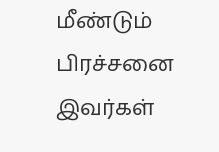மீண்டும் பிரச்சனை இவர்கள்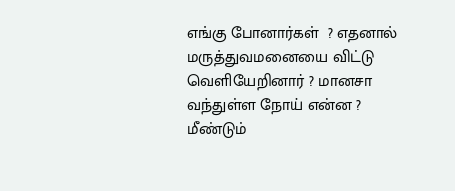எங்கு போனார்கள்  ? எதனால் மருத்துவமனையை விட்டு வெளியேறினார் ? மானசா வந்துள்ள நோய் என்ன ?  மீண்டும்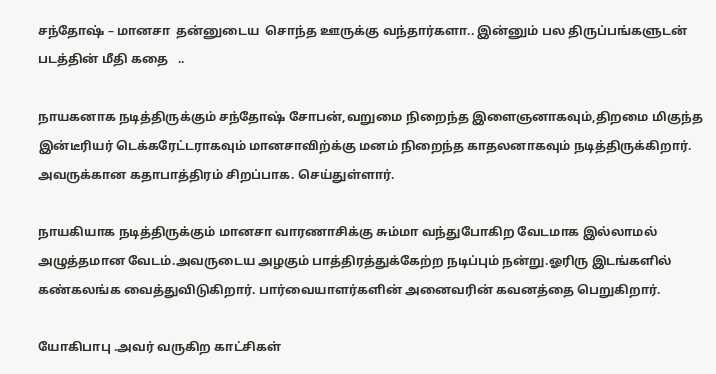சந்தோஷ் – மானசா  தன்னுடைய  சொந்த ஊருக்கு வந்தார்களா.. இன்னும் பல திருப்பங்களுடன் படத்தின் மீதி கதை   ..

நாயகனாக நடித்திருக்கும் சந்தோஷ் சோபன்,வறுமை நிறைந்த இளைஞனாகவும்,திறமை மிகுந்த இன்டீரியர் டெக்கரேட்டராகவும் மானசாவிற்க்கு மனம் நிறைந்த காதலனாகவும் நடித்திருக்கிறார். அவருக்கான கதாபாத்திரம் சிறப்பாக. செய்துள்ளார்.

நாயகியாக நடித்திருக்கும் மானசா வாரணாசிக்கு சும்மா வந்துபோகிற வேடமாக இல்லாமல் அழுத்தமான வேடம்.அவருடைய அழகும் பாத்திரத்துக்கேற்ற நடிப்பும் நன்று.ஓரிரு இடங்களில் கண்கலங்க வைத்துவிடுகிறார். பார்வையாளர்களின் அனைவரின் கவனத்தை பெறுகிறார்.

யோகிபாபு .அவர் வருகிற காட்சிகள்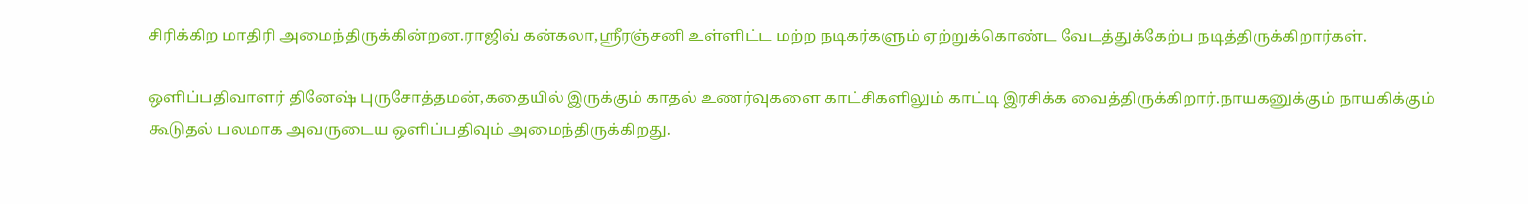சிரிக்கிற மாதிரி அமைந்திருக்கின்றன.ராஜிவ் கன்கலா,ஸ்ரீரஞ்சனி உள்ளிட்ட மற்ற நடிகர்களும் ஏற்றுக்கொண்ட வேடத்துக்கேற்ப நடித்திருக்கிறார்கள்.

ஒளிப்பதிவாளர் தினேஷ் புருசோத்தமன்,கதையில் இருக்கும் காதல் உணர்வுகளை காட்சிகளிலும் காட்டி இரசிக்க வைத்திருக்கிறார்.நாயகனுக்கும் நாயகிக்கும் கூடுதல் பலமாக அவருடைய ஒளிப்பதிவும் அமைந்திருக்கிறது.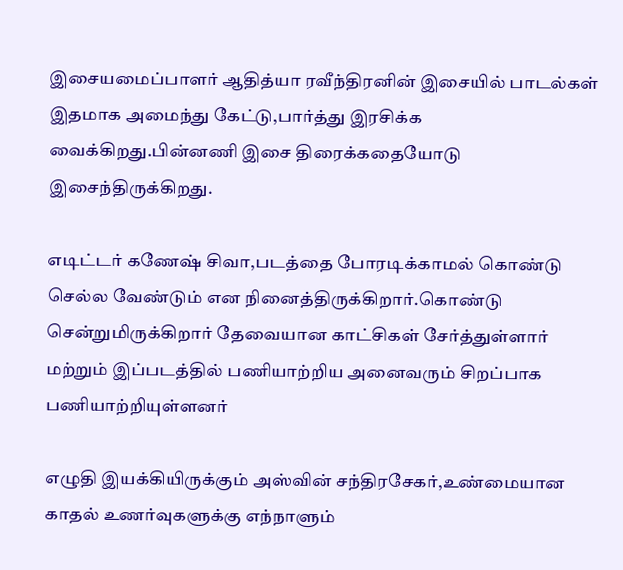இசையமைப்பாளர் ஆதித்யா ரவீந்திரனின் இசையில் பாடல்கள் இதமாக அமைந்து கேட்டு,பார்த்து இரசிக்க வைக்கிறது.பின்னணி இசை திரைக்கதையோடு இசைந்திருக்கிறது.

எடிட்டர் கணேஷ் சிவா,படத்தை போரடிக்காமல் கொண்டு செல்ல வேண்டும் என நினைத்திருக்கிறார்.கொண்டு சென்றுமிருக்கிறார் தேவையான காட்சிகள் சேர்த்துள்ளார் மற்றும் இப்படத்தில் பணியாற்றிய அனைவரும் சிறப்பாக பணியாற்றியுள்ளனர்

எழுதி இயக்கியிருக்கும் அஸ்வின் சந்திரசேகர்,உண்மையான காதல் உணர்வுகளுக்கு எந்நாளும்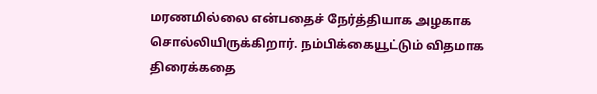மரணமில்லை என்பதைச் நேர்த்தியாக அழகாக சொல்லியிருக்கிறார். நம்பிக்கையூட்டும் விதமாக திரைக்கதை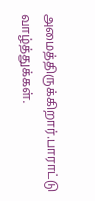அமைத்திருக்கிறார்.பாராட்டு வாழ்த்துக்கள்.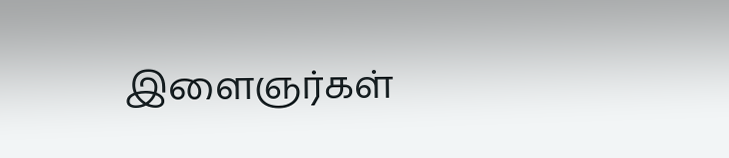இளைஞர்கள்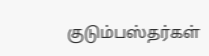குடும்பஸ்தர்கள்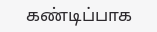கண்டிப்பாக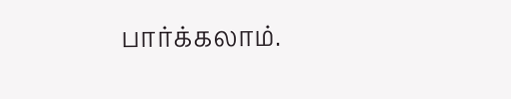பார்க்கலாம்.